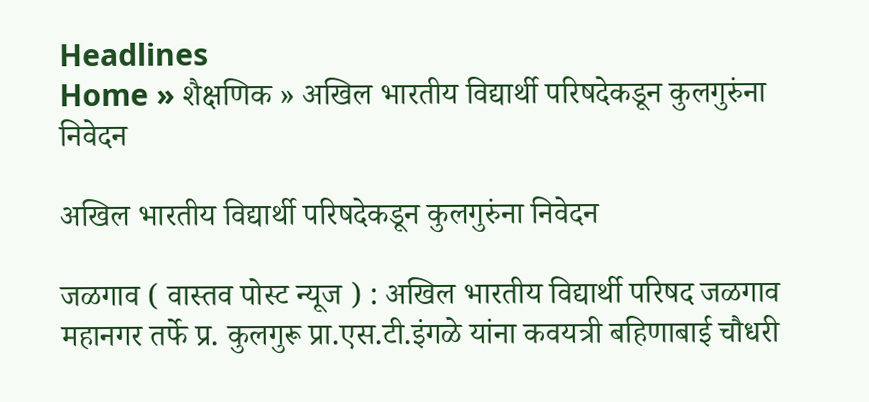Headlines
Home » शैक्षणिक » अखिल भारतीय विद्यार्थी परिषदेकडून कुलगुरुंना निवेदन

अखिल भारतीय विद्यार्थी परिषदेकडून कुलगुरुंना निवेदन

जळगाव ( वास्तव पोस्ट न्यूज ) : अखिल भारतीय विद्यार्थी परिषद जळगाव महानगर तर्फे प्र. कुलगुरू प्रा.एस.टी.इंगळे यांना कवयत्री बहिणाबाई चौधरी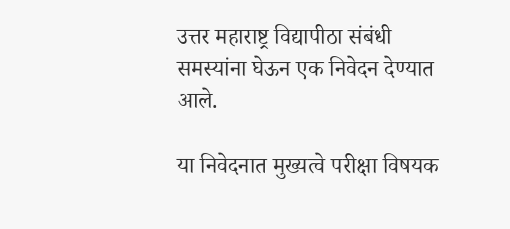उत्तर महाराष्ट्र विद्यापीठा संबंधी समस्यांना घेऊन एक निवेदन देण्यात आले.

या निवेदनात मुख्यत्वे परीक्षा विषयक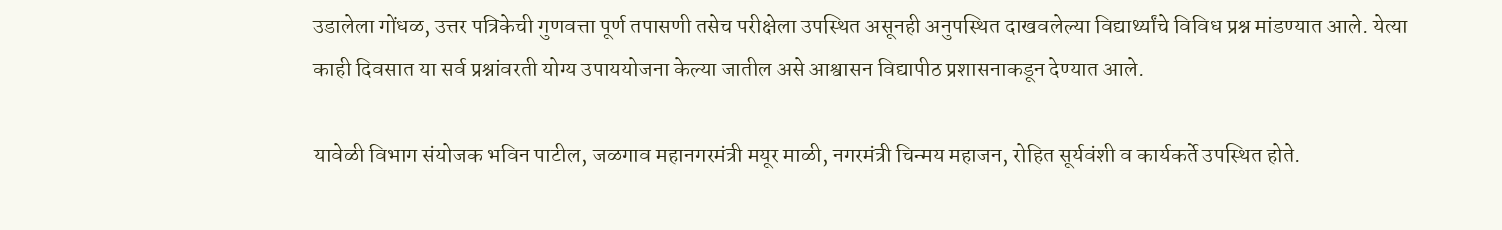उडालेला गोंधळ, उत्तर पत्रिकेची गुणवत्ता पूर्ण तपासणी तसेच परीक्षेला उपस्थित असूनही अनुपस्थित दाखवलेल्या विद्यार्थ्यांचे विविध प्रश्न मांडण्यात आले. येत्या काही दिवसात या सर्व प्रश्नांवरती योग्य उपाययोजना केल्या जातील असे आश्वासन विद्यापीठ प्रशासनाकडून देण्यात आले.

यावेळी विभाग संयोजक भविन पाटील, जळगाव महानगरमंत्री मयूर माळी, नगरमंत्री चिन्मय महाजन, रोहित सूर्यवंशी व कार्यकर्ते उपस्थित होते.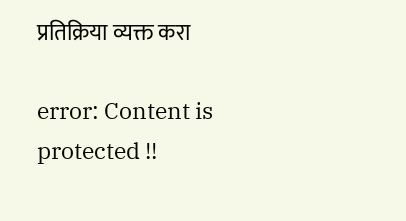प्रतिक्रिया व्यक्त करा

error: Content is protected !!